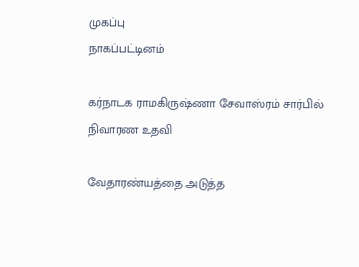முகப்பு
நாகப்பட்டினம்

கர்நாடக ராமகிருஷ்ணா சேவாஸ்ரம் சார்பில் நிவாரண உதவி

வேதாரண்யத்தை அடுத்த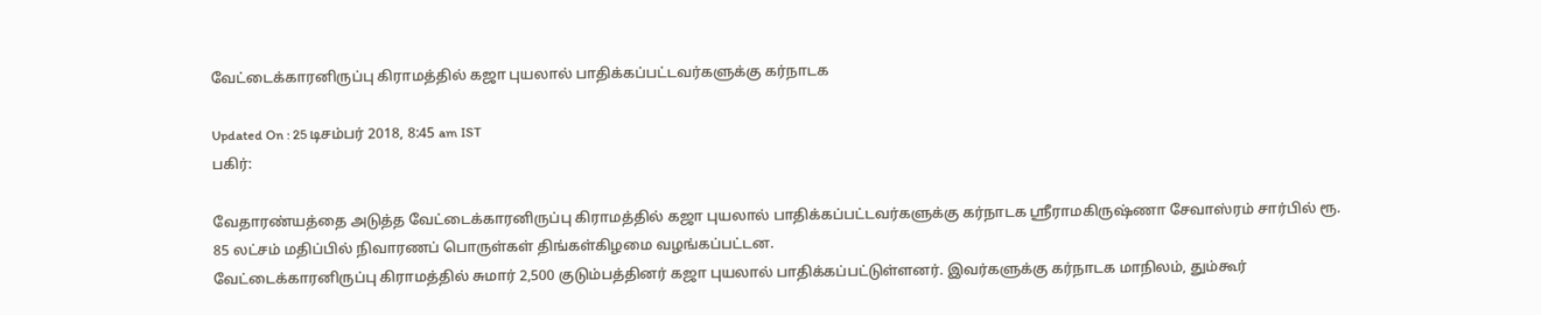வேட்டைக்காரனிருப்பு கிராமத்தில் கஜா புயலால் பாதிக்கப்பட்டவர்களுக்கு கர்நாடக

Updated On : 25 டிசம்பர் 2018, 8:45 am IST
பகிர்:

வேதாரண்யத்தை அடுத்த வேட்டைக்காரனிருப்பு கிராமத்தில் கஜா புயலால் பாதிக்கப்பட்டவர்களுக்கு கர்நாடக ஸ்ரீராமகிருஷ்ணா சேவாஸ்ரம் சார்பில் ரூ. 85 லட்சம் மதிப்பில் நிவாரணப் பொருள்கள் திங்கள்கிழமை வழங்கப்பட்டன.
வேட்டைக்காரனிருப்பு கிராமத்தில் சுமார் 2,500 குடும்பத்தினர் கஜா புயலால் பாதிக்கப்பட்டுள்ளனர். இவர்களுக்கு கர்நாடக மாநிலம், தும்கூர்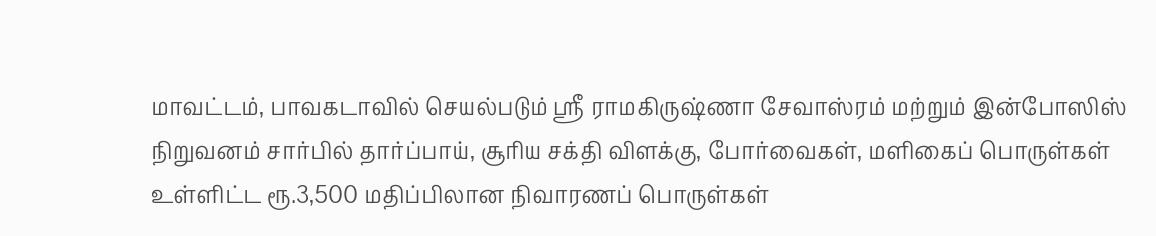மாவட்டம், பாவகடாவில் செயல்படும் ஸ்ரீ ராமகிருஷ்ணா சேவாஸ்ரம் மற்றும் இன்போஸிஸ் நிறுவனம் சார்பில் தார்ப்பாய், சூரிய சக்தி விளக்கு, போர்வைகள், மளிகைப் பொருள்கள் உள்ளிட்ட ரூ.3,500 மதிப்பிலான நிவாரணப் பொருள்கள்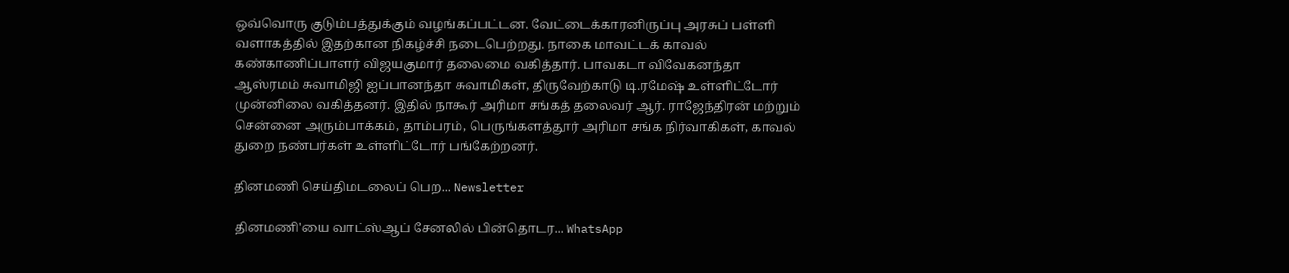ஒவ்வொரு குடும்பத்துக்கும் வழங்கப்பட்டன. வேட்டைக்காரனிருப்பு அரசுப் பள்ளி வளாகத்தில் இதற்கான நிகழ்ச்சி நடைபெற்றது. நாகை மாவட்டக் காவல் கண்காணிப்பாளர் விஜயகுமார் தலைமை வகித்தார். பாவகடா விவேகனந்தா ஆஸ்ரமம் சுவாமிஜி ஐப்பானந்தா சுவாமிகள், திருவேற்காடு டி.ரமேஷ் உள்ளிட்டோர் முன்னிலை வகித்தனர். இதில் நாகூர் அரிமா சங்கத் தலைவர் ஆர். ராஜேந்திரன் மற்றும் சென்னை அரும்பாக்கம், தாம்பரம், பெருங்களத்தூர் அரிமா சங்க நிர்வாகிகள், காவல் துறை நண்பர்கள் உள்ளிட்டோர் பங்கேற்றனர்.

தினமணி செய்திமடலைப் பெற... Newsletter

தினமணி'யை வாட்ஸ்ஆப் சேனலில் பின்தொடர... WhatsApp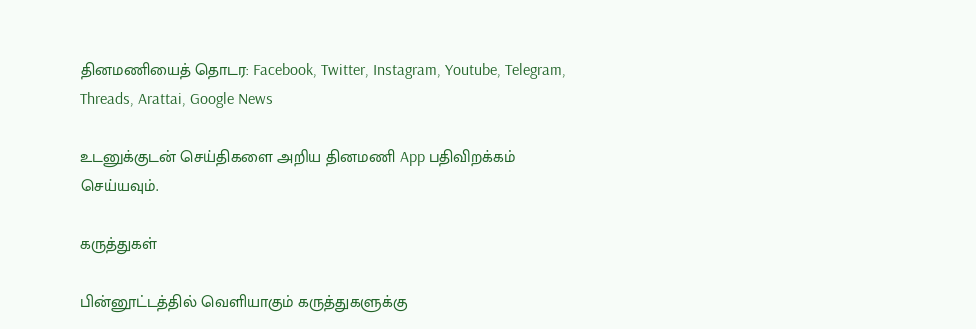தினமணியைத் தொடர: Facebook, Twitter, Instagram, Youtube, Telegram, Threads, Arattai, Google News

உடனுக்குடன் செய்திகளை அறிய தினமணி App பதிவிறக்கம் செய்யவும்.

கருத்துகள்

பின்னூட்டத்தில் வெளியாகும் கருத்துகளுக்கு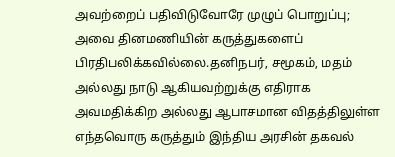அவற்றைப் பதிவிடுவோரே முழுப் பொறுப்பு; அவை தினமணியின் கருத்துகளைப் பிரதிபலிக்கவில்லை.தனிநபர், சமூகம், மதம் அல்லது நாடு ஆகியவற்றுக்கு எதிராக அவமதிக்கிற அல்லது ஆபாசமான விதத்திலுள்ள எந்தவொரு கருத்தும் இந்திய அரசின் தகவல்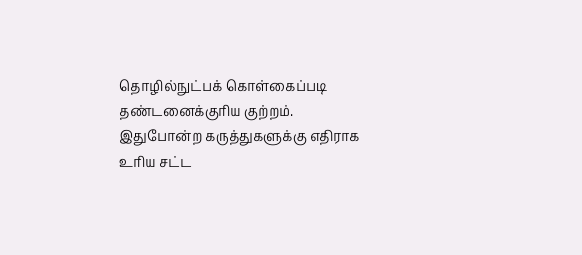தொழில்நுட்பக் கொள்கைப்படி தண்டனைக்குரிய குற்றம். இதுபோன்ற கருத்துகளுக்கு எதிராக உரிய சட்ட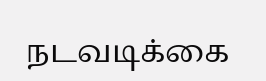நடவடிக்கை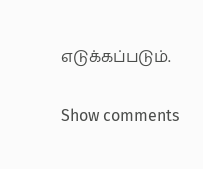எடுக்கப்படும்.

Show comments